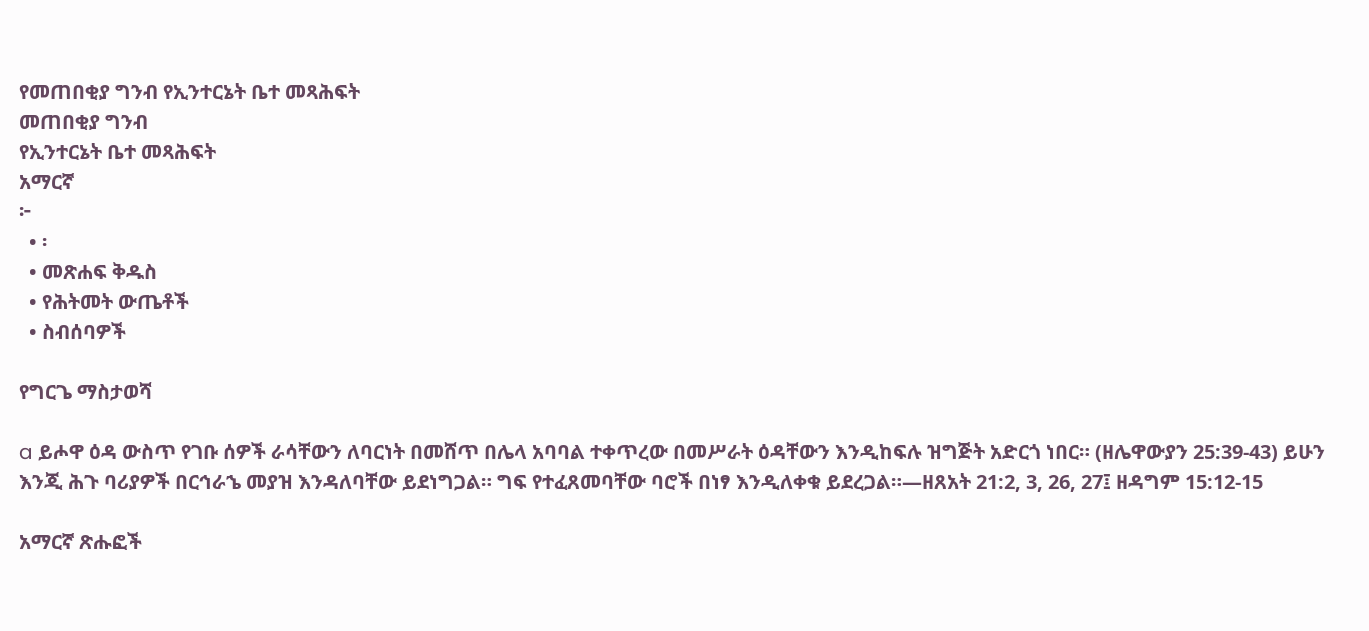የመጠበቂያ ግንብ የኢንተርኔት ቤተ መጻሕፍት
መጠበቂያ ግንብ
የኢንተርኔት ቤተ መጻሕፍት
አማርኛ
፦
  • ፡
  • መጽሐፍ ቅዱስ
  • የሕትመት ውጤቶች
  • ስብሰባዎች

የግርጌ ማስታወሻ

a ይሖዋ ዕዳ ውስጥ የገቡ ሰዎች ራሳቸውን ለባርነት በመሸጥ በሌላ አባባል ተቀጥረው በመሥራት ዕዳቸውን እንዲከፍሉ ዝግጅት አድርጎ ነበር። (ዘሌዋውያን 25:39-43) ይሁን እንጂ ሕጉ ባሪያዎች በርኅራኄ መያዝ እንዳለባቸው ይደነግጋል። ግፍ የተፈጸመባቸው ባሮች በነፃ እንዲለቀቁ ይደረጋል።—ዘጸአት 21:2, 3, 26, 27፤ ዘዳግም 15:12-15

አማርኛ ጽሑፎች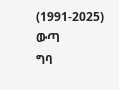(1991-2025)
ውጣ
ግባ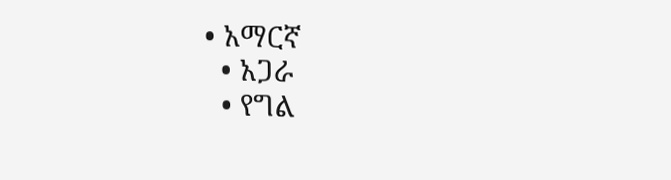• አማርኛ
  • አጋራ
  • የግል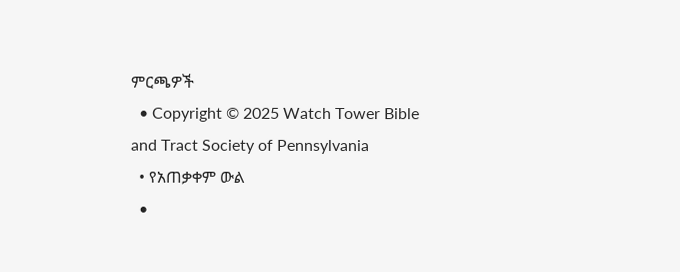ምርጫዎች
  • Copyright © 2025 Watch Tower Bible and Tract Society of Pennsylvania
  • የአጠቃቀም ውል
  •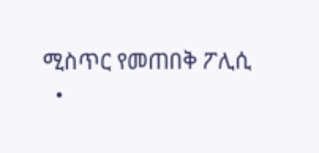ሚስጥር የመጠበቅ ፖሊሲ
  •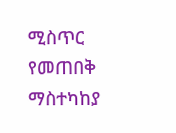ሚስጥር የመጠበቅ ማስተካከያ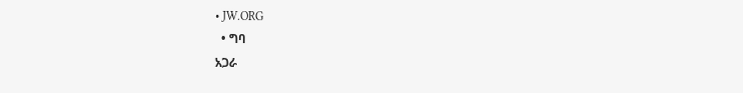• JW.ORG
  • ግባ
አጋራ